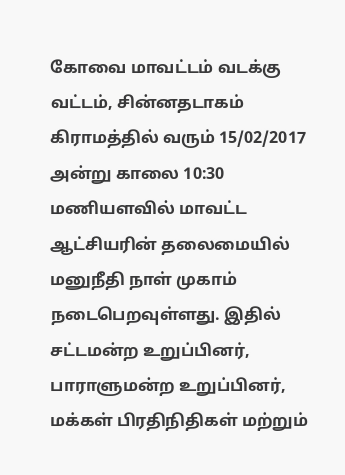கோவை மாவட்டம் வடக்கு வட்டம், சின்னதடாகம் கிராமத்தில் வரும் 15/02/2017 அன்று காலை 10:30 மணியளவில் மாவட்ட ஆட்சியரின் தலைமையில் மனுநீதி நாள் முகாம் நடைபெறவுள்ளது. இதில் சட்டமன்ற உறுப்பினர், பாராளுமன்ற உறுப்பினர், மக்கள் பிரதிநிதிகள் மற்றும்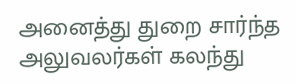அனைத்து துறை சார்ந்த அலுவலர்கள் கலந்து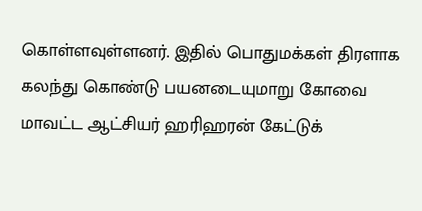கொள்ளவுள்ளனர். இதில் பொதுமக்கள் திரளாக கலந்து கொண்டு பயனடையுமாறு கோவை மாவட்ட ஆட்சியர் ஹரிஹரன் கேட்டுக்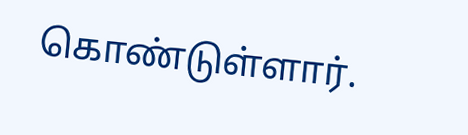கொண்டுள்ளார்.